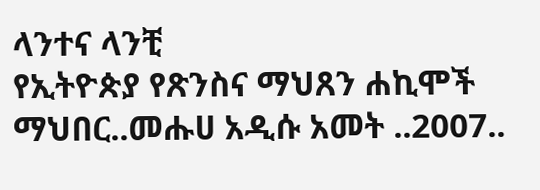ላንተና ላንቺ
የኢትዮጵያ የጽንስና ማህጸን ሐኪሞች ማህበር..መሑሀ አዲሱ አመት ..2007..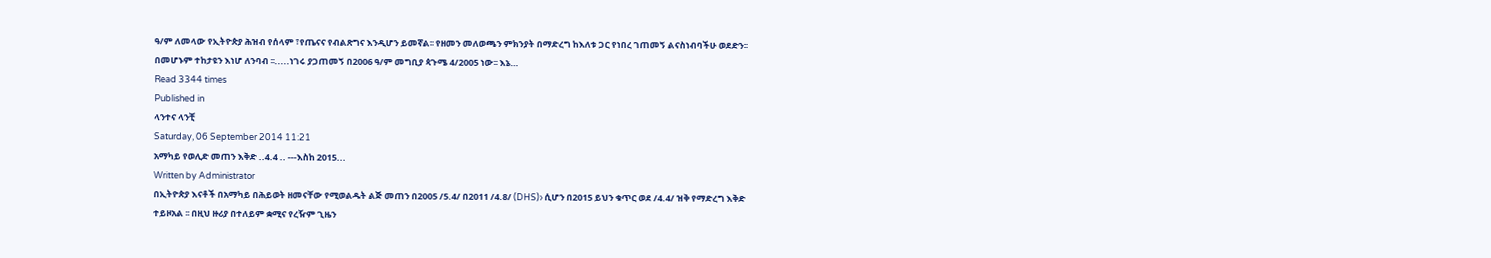ዓ/ም ለመላው የኢትዮጵያ ሕዝብ የሰላም ፣የጤናና የብልጽግና እንዲሆን ይመኛል፡፡ የዘመን መለወጫን ምክንያት በማድረግ ከእለቱ ጋር የነበረ ገጠመኝ ልናስነብባችሁ ወደድን፡፡ በመሆኑም ተከታዩን እነሆ ለንባብ ፡፡.....ነገሩ ያጋጠመኝ በ2006 ዓ/ም መግቢያ ጳጉሜ 4/2005 ነው፡፡ እኔ…
Read 3344 times
Published in
ላንተና ላንቺ
Saturday, 06 September 2014 11:21
አማካይ የወሊድ መጠን እቅድ ..4.4 .. ---እስከ 2015...
Written by Administrator
በኢትዮጵያ እናቶች በአማካይ በሕይወት ዘመናቸው የሚወልዱት ልጅ መጠን በ2005 /5.4/ በ2011 /4.8/ (DHS)› ሲሆን በ2015 ይህን ቁጥር ወደ /4.4/ ዝቅ የማድረግ እቅድ ተይዞአል ፡፡ በዚህ ዙሪያ በተለይም ቋሚና የረዥም ጊዜን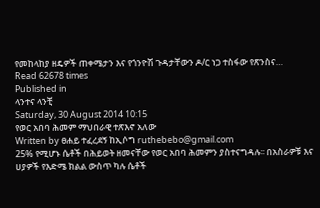የመከላከያ ዘዴዎች ጠቀሜታን እና የጎንዮሽ ጉዳታቸውን ዶ/ር ነጋ ተስፋው የጽንስና…
Read 62678 times
Published in
ላንተና ላንቺ
Saturday, 30 August 2014 10:15
የወር አበባ ሕመም ማህበራዊ ተጽእኖ አለው
Written by ፀሐይ ተፈረደኝ ከኢሶግ ruthebebo@gmail.com
25% የሚሆኑ ሴቶች በሕይወት ዘመናቸው የወር አበባ ሕመምን ያስተናግዳሉ፡፡ በአስራዎቹ እና ሀያዎች የእድሜ ክልል ውስጥ ካሉ ሴቶች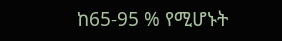ከ65-95 % የሚሆኑት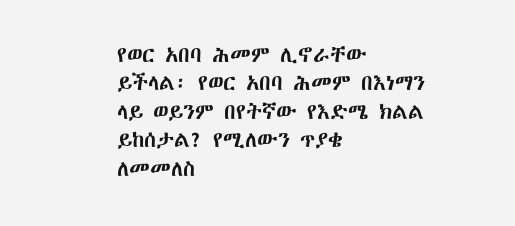የወር አበባ ሕመም ሊኖራቸው ይችላል፡ የወር አበባ ሕመም በእነማን ላይ ወይንም በየትኛው የእድሜ ክልል ይከሰታል? የሚለውን ጥያቄ ለመመለስ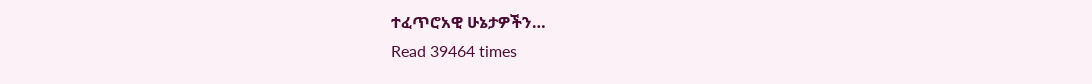ተፈጥሮአዊ ሁኔታዎችን…
Read 39464 times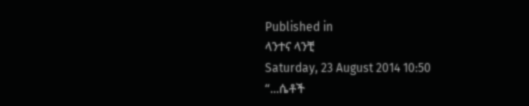Published in
ላንተና ላንቺ
Saturday, 23 August 2014 10:50
“...ሴቶች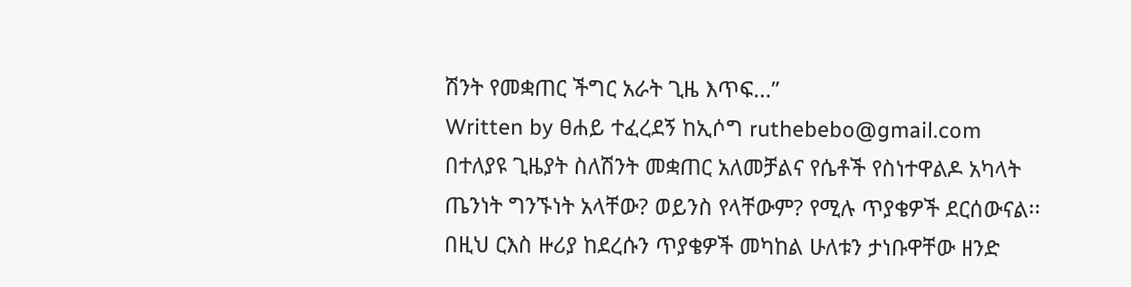ሽንት የመቋጠር ችግር አራት ጊዜ እጥፍ...”
Written by ፀሐይ ተፈረደኝ ከኢሶግ ruthebebo@gmail.com
በተለያዩ ጊዜያት ስለሽንት መቋጠር አለመቻልና የሴቶች የስነተዋልዶ አካላት ጤንነት ግንኙነት አላቸው? ወይንስ የላቸውም? የሚሉ ጥያቄዎች ደርሰውናል፡፡ በዚህ ርእስ ዙሪያ ከደረሱን ጥያቄዎች መካከል ሁለቱን ታነቡዋቸው ዘንድ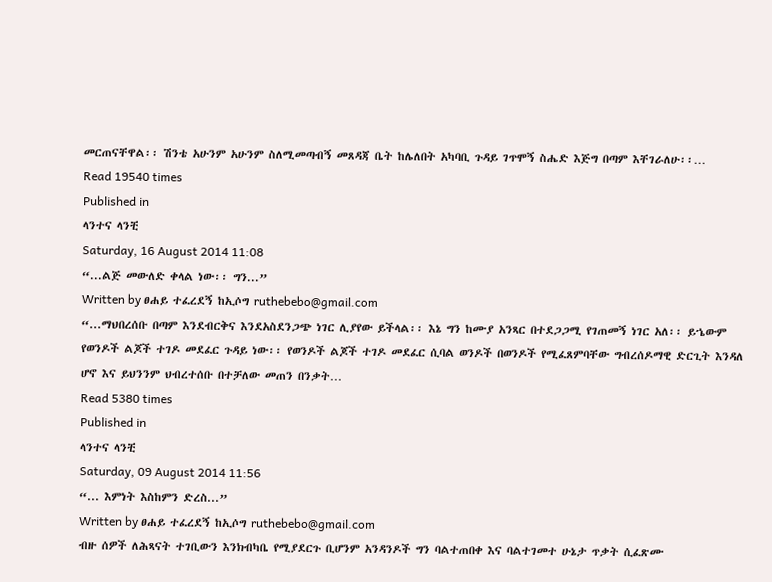መርጠናቸዋል፡፡ ሽንቴ አሁንም አሁንም ስለሚመጣብኝ መጸዳጃ ቤት ከሌለበት አካባቢ ጉዳይ ገጥሞኝ ስሔድ እጅግ በጣም እቸገራለሁ፡፡…
Read 19540 times
Published in
ላንተና ላንቺ
Saturday, 16 August 2014 11:08
“...ልጅ መውለድ ቀላል ነው፡፡ ግን...”
Written by ፀሐይ ተፈረደኝ ከኢሶግ ruthebebo@gmail.com
“...ማህበረሰቡ በጣም እንደብርቅና እንደአስደንጋጭ ነገር ሊያየው ይችላል፡፡ እኔ ግን ከሙያ አንጻር በተደጋጋሚ የገጠመኝ ነገር አለ፡፡ ይኄውም የወንዶች ልጆች ተገዶ መደፈር ጉዳይ ነው፡፡ የወንዶች ልጆች ተገዶ መደፈር ሲባል ወንዶች በወንዶች የሚፈጸምባቸው ግብረሰዶማዊ ድርጊት እንዳለ ሆኖ እና ይህንንም ህብረተሰቡ በተቻለው መጠን በንቃት…
Read 5380 times
Published in
ላንተና ላንቺ
Saturday, 09 August 2014 11:56
“... እምነት እስከምን ድረስ...”
Written by ፀሐይ ተፈረደኝ ከኢሶግ ruthebebo@gmail.com
ብዙ ሰዎች ለሕጻናት ተገቢውን እንክብካቤ የሚያደርጉ ቢሆንም አንዳንዶች ግን ባልተጠበቀ እና ባልተገመተ ሁኔታ ጥቃት ሲፈጽሙ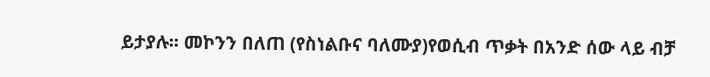ይታያሉ፡፡ መኮንን በለጠ (የስነልቡና ባለሙያ)የወሲብ ጥቃት በአንድ ሰው ላይ ብቻ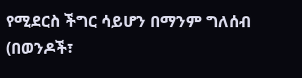የሚደርስ ችግር ሳይሆን በማንም ግለሰብ (በወንዶች፣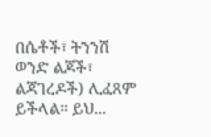በሴቶች፣ ትንንሽ ወንድ ልጆች፣ ልጃገረዶች) ሊፈጸም ይችላል። ይህ...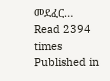መደፈር…
Read 2394 times
Published in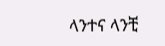ላንተና ላንቺ